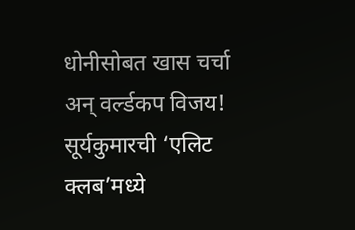धोनीसोबत खास चर्चा अन् वर्ल्डकप विजय! सूर्यकुमारची ‘एलिट क्लब’मध्ये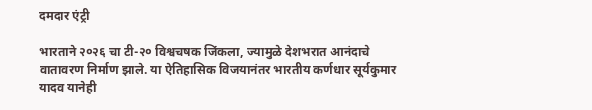दमदार एंट्री

भारताने २०२६ चा टी-२० विश्वचषक जिंकला, ज्यामुळे देशभरात आनंदाचे वातावरण निर्माण झाले. या ऐतिहासिक विजयानंतर भारतीय कर्णधार सूर्यकुमार यादव यानेही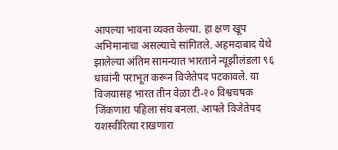आपल्या भावना व्यक्त केल्या. हा क्षण खूप अभिमानाचा असल्याचे सांगितले. अहमदाबाद येथे झालेल्या अंतिम सामन्यात भारताने न्यूझीलंडला ९६ धावांनी पराभूत करून विजेतेपद पटकावले. या विजयासह भारत तीन वेळा टी-२० विश्वचषक जिंकणारा पहिला संघ बनला. आपले विजेतेपद यशस्वीरित्या राखणारा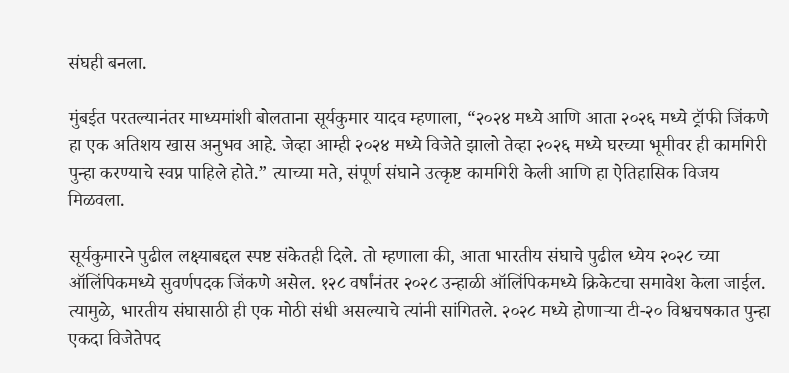संघही बनला.

मुंबईत परतल्यानंतर माध्यमांशी बोलताना सूर्यकुमार यादव म्हणाला, “२०२४ मध्ये आणि आता २०२६ मध्ये ट्रॉफी जिंकणे हा एक अतिशय खास अनुभव आहे. जेव्हा आम्ही २०२४ मध्ये विजेते झालो तेव्हा २०२६ मध्ये घरच्या भूमीवर ही कामगिरी पुन्हा करण्याचे स्वप्न पाहिले होते.” त्याच्या मते, संपूर्ण संघाने उत्कृष्ट कामगिरी केली आणि हा ऐतिहासिक विजय मिळवला.

सूर्यकुमारने पुढील लक्ष्याबद्दल स्पष्ट संकेतही दिले. तो म्हणाला की, आता भारतीय संघाचे पुढील ध्येय २०२८ च्या ऑलिंपिकमध्ये सुवर्णपदक जिंकणे असेल. १२८ वर्षांनंतर २०२८ उन्हाळी ऑलिंपिकमध्ये क्रिकेटचा समावेश केला जाईल. त्यामुळे, भारतीय संघासाठी ही एक मोठी संधी असल्याचे त्यांनी सांगितले. २०२८ मध्ये होणाऱ्या टी-२० विश्वचषकात पुन्हा एकदा विजेतेपद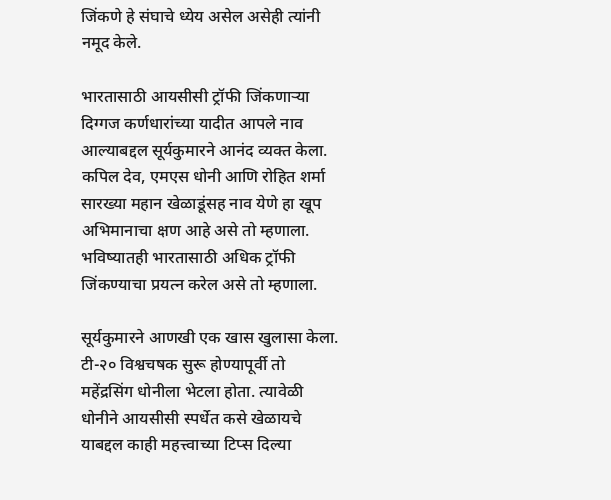जिंकणे हे संघाचे ध्येय असेल असेही त्यांनी नमूद केले.

भारतासाठी आयसीसी ट्रॉफी जिंकणाऱ्या दिग्गज कर्णधारांच्या यादीत आपले नाव आल्याबद्दल सूर्यकुमारने आनंद व्यक्त केला. कपिल देव, एमएस धोनी आणि रोहित शर्मा सारख्या महान खेळाडूंसह नाव येणे हा खूप अभिमानाचा क्षण आहे असे तो म्हणाला. भविष्यातही भारतासाठी अधिक ट्रॉफी जिंकण्याचा प्रयत्न करेल असे तो म्हणाला.

सूर्यकुमारने आणखी एक खास खुलासा केला. टी-२० विश्वचषक सुरू होण्यापूर्वी तो महेंद्रसिंग धोनीला भेटला होता. त्यावेळी धोनीने आयसीसी स्पर्धेत कसे खेळायचे याबद्दल काही महत्त्वाच्या टिप्स दिल्या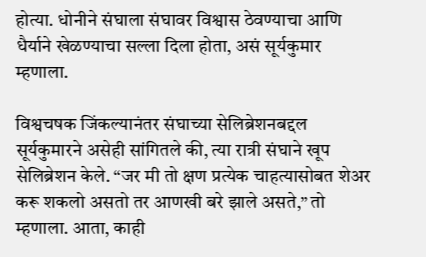होत्या. धोनीने संघाला संघावर विश्वास ठेवण्याचा आणि धैर्याने खेळण्याचा सल्ला दिला होता, असं सूर्यकुमार म्हणाला.

विश्वचषक जिंकल्यानंतर संघाच्या सेलिब्रेशनबद्दल सूर्यकुमारने असेही सांगितले की, त्या रात्री संघाने खूप सेलिब्रेशन केले. “जर मी तो क्षण प्रत्येक चाहत्यासोबत शेअर करू शकलो असतो तर आणखी बरे झाले असते,” तो म्हणाला. आता, काही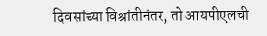दिवसांच्या विश्रांतीनंतर, तो आयपीएलची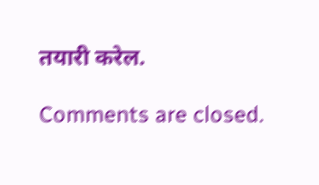तयारी करेल.

Comments are closed.